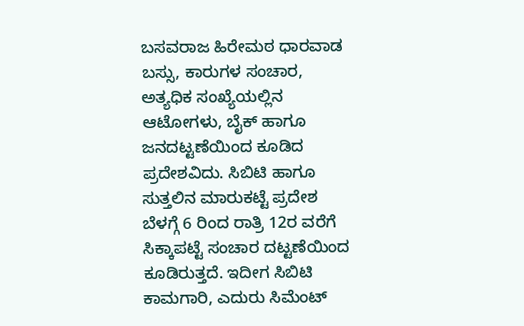ಬಸವರಾಜ ಹಿರೇಮಠ ಧಾರವಾಡ
ಬಸ್ಸು, ಕಾರುಗಳ ಸಂಚಾರ, ಅತ್ಯಧಿಕ ಸಂಖ್ಯೆಯಲ್ಲಿನ ಆಟೋಗಳು, ಬೈಕ್ ಹಾಗೂ ಜನದಟ್ಟಣೆಯಿಂದ ಕೂಡಿದ ಪ್ರದೇಶವಿದು. ಸಿಬಿಟಿ ಹಾಗೂ ಸುತ್ತಲಿನ ಮಾರುಕಟ್ಟೆ ಪ್ರದೇಶ ಬೆಳಗ್ಗೆ 6 ರಿಂದ ರಾತ್ರಿ 12ರ ವರೆಗೆ ಸಿಕ್ಕಾಪಟ್ಟೆ ಸಂಚಾರ ದಟ್ಟಣೆಯಿಂದ ಕೂಡಿರುತ್ತದೆ. ಇದೀಗ ಸಿಬಿಟಿ ಕಾಮಗಾರಿ, ಎದುರು ಸಿಮೆಂಟ್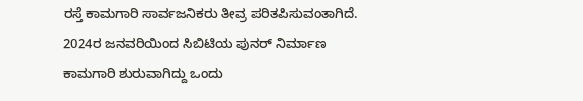ರಸ್ತೆ ಕಾಮಗಾರಿ ಸಾರ್ವಜನಿಕರು ತೀವ್ರ ಪರಿತಪಿಸುವಂತಾಗಿದೆ. 2024ರ ಜನವರಿಯಿಂದ ಸಿಬಿಟಿಯ ಪುನರ್ ನಿರ್ಮಾಣ ಕಾಮಗಾರಿ ಶುರುವಾಗಿದ್ದು ಒಂದು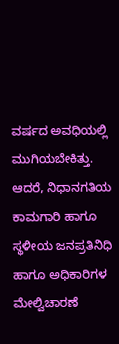ವರ್ಷದ ಅವಧಿಯಲ್ಲಿ ಮುಗಿಯಬೇಕಿತ್ತು. ಆದರೆ, ನಿಧಾನಗತಿಯ ಕಾಮಗಾರಿ ಹಾಗೂ ಸ್ಥಳೀಯ ಜನಪ್ರತಿನಿಧಿ ಹಾಗೂ ಅಧಿಕಾರಿಗಳ ಮೇಲ್ವಿಚಾರಣೆ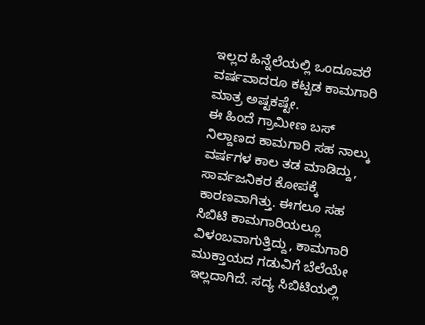ಇಲ್ಲದ ಹಿನ್ನೆಲೆಯಲ್ಲಿ ಒಂದೂವರೆ ವರ್ಷವಾದರೂ ಕಟ್ಟಡ ಕಾಮಗಾರಿ ಮಾತ್ರ ಅಷ್ಟಕಷ್ಟೇ.
ಈ ಹಿಂದೆ ಗ್ರಾಮೀಣ ಬಸ್ ನಿಲ್ದಾಣದ ಕಾಮಗಾರಿ ಸಹ ನಾಲ್ಕು ವರ್ಷಗಳ ಕಾಲ ತಡ ಮಾಡಿದ್ದು, ಸಾರ್ವಜನಿಕರ ಕೋಪಕ್ಕೆ ಕಾರಣವಾಗಿತ್ತು. ಈಗಲೂ ಸಹ ಸಿಬಿಟಿ ಕಾಮಗಾರಿಯಲ್ಲೂ ವಿಳಂಬವಾಗುತ್ತಿದ್ದು, ಕಾಮಗಾರಿ ಮುಕ್ತಾಯದ ಗಡುವಿಗೆ ಬೆಲೆಯೇ ಇಲ್ಲದಾಗಿದೆ. ಸದ್ಯ ಸಿಬಿಟಿಯಲ್ಲಿ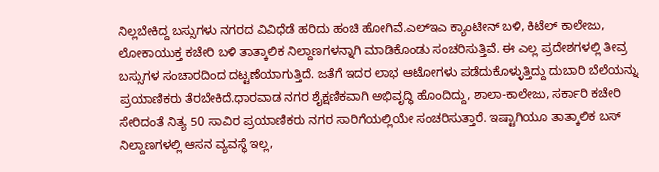ನಿಲ್ಲಬೇಕಿದ್ದ ಬಸ್ಸುಗಳು ನಗರದ ವಿವಿಧೆಡೆ ಹರಿದು ಹಂಚಿ ಹೋಗಿವೆ.ಎಲ್ಇಎ ಕ್ಯಾಂಟೀನ್ ಬಳಿ, ಕಿಟೆಲ್ ಕಾಲೇಜು, ಲೋಕಾಯುಕ್ತ ಕಚೇರಿ ಬಳಿ ತಾತ್ಕಾಲಿಕ ನಿಲ್ದಾಣಗಳನ್ನಾಗಿ ಮಾಡಿಕೊಂಡು ಸಂಚರಿಸುತ್ತಿವೆ. ಈ ಎಲ್ಲ ಪ್ರದೇಶಗಳಲ್ಲಿ ತೀವ್ರ ಬಸ್ಸುಗಳ ಸಂಚಾರದಿಂದ ದಟ್ಟಣೆಯಾಗುತ್ತಿದೆ. ಜತೆಗೆ ಇದರ ಲಾಭ ಆಟೋಗಳು ಪಡೆದುಕೊಳ್ಳುತ್ತಿದ್ದು ದುಬಾರಿ ಬೆಲೆಯನ್ನು ಪ್ರಯಾಣಿಕರು ತೆರಬೇಕಿದೆ.ಧಾರವಾಡ ನಗರ ಶೈಕ್ಷಣಿಕವಾಗಿ ಅಭಿವೃದ್ಧಿ ಹೊಂದಿದ್ದು, ಶಾಲಾ-ಕಾಲೇಜು, ಸರ್ಕಾರಿ ಕಚೇರಿ ಸೇರಿದಂತೆ ನಿತ್ಯ 50 ಸಾವಿರ ಪ್ರಯಾಣಿಕರು ನಗರ ಸಾರಿಗೆಯಲ್ಲಿಯೇ ಸಂಚರಿಸುತ್ತಾರೆ. ಇಷ್ಟಾಗಿಯೂ ತಾತ್ಕಾಲಿಕ ಬಸ್ ನಿಲ್ದಾಣಗಳಲ್ಲಿ ಆಸನ ವ್ಯವಸ್ಥೆ ಇಲ್ಲ,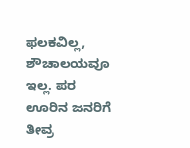ಫಲಕವಿಲ್ಲ, ಶೌಚಾಲಯವೂ ಇಲ್ಲ. ಪರ ಊರಿನ ಜನರಿಗೆ ತೀವ್ರ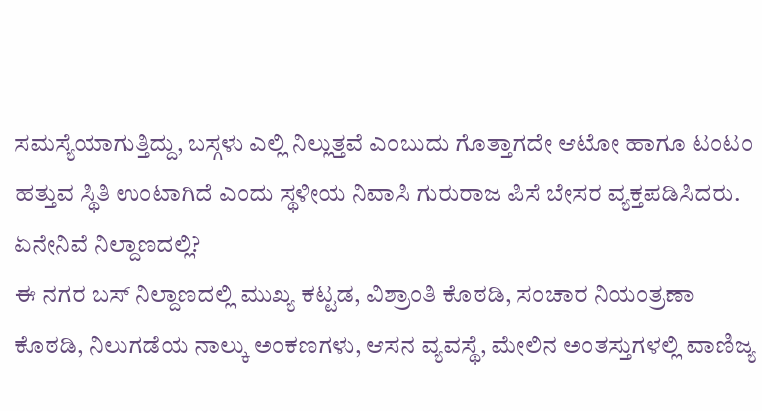ಸಮಸ್ಯೆಯಾಗುತ್ತಿದ್ದು, ಬಸ್ಗಳು ಎಲ್ಲಿ ನಿಲ್ಲುತ್ತವೆ ಎಂಬುದು ಗೊತ್ತಾಗದೇ ಆಟೋ ಹಾಗೂ ಟಂಟಂ ಹತ್ತುವ ಸ್ಥಿತಿ ಉಂಟಾಗಿದೆ ಎಂದು ಸ್ಥಳೀಯ ನಿವಾಸಿ ಗುರುರಾಜ ಪಿಸೆ ಬೇಸರ ವ್ಯಕ್ತಪಡಿಸಿದರು.
ಏನೇನಿವೆ ನಿಲ್ದಾಣದಲ್ಲಿ?
ಈ ನಗರ ಬಸ್ ನಿಲ್ದಾಣದಲ್ಲಿ ಮುಖ್ಯ ಕಟ್ಟಡ, ವಿಶ್ರಾಂತಿ ಕೊಠಡಿ, ಸಂಚಾರ ನಿಯಂತ್ರಣಾ ಕೊಠಡಿ, ನಿಲುಗಡೆಯ ನಾಲ್ಕು ಅಂಕಣಗಳು, ಆಸನ ವ್ಯವಸ್ಥೆ, ಮೇಲಿನ ಅಂತಸ್ತುಗಳಲ್ಲಿ ವಾಣಿಜ್ಯ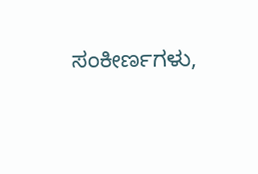ಸಂಕೀರ್ಣಗಳು,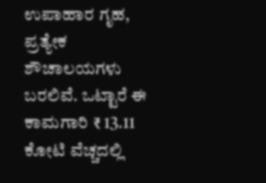ಉಪಾಹಾರ ಗೃಹ, ಪ್ರತ್ಯೇಕ ಶೌಚಾಲಯಗಳು ಬರಲಿವೆ. ಒಟ್ಟಾರೆ ಈ ಕಾಮಗಾರಿ ₹ 13.11 ಕೋಟಿ ವೆಚ್ಚದಲ್ಲಿ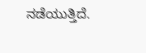ನಡೆಯುತ್ತಿದೆ.